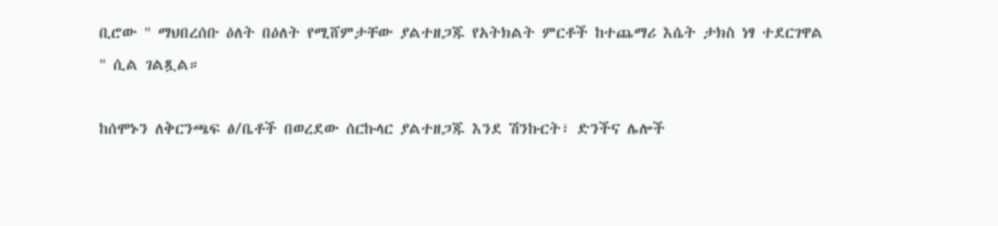ቢሮው " ማህበረሰቡ ዕለት በዕለት የሚሸምታቸው ያልተዘጋጁ የአትክልት ምርቶች ከተጨማሪ እሴት ታክስ ነፃ ተደርገዋል " ሲል ገልጿል።

ከሰሞኑን ለቅርንጫፍ ፅ/ቤቶች በወረደው ሰርኩላር ያልተዘጋጁ እንደ ሽንኩርት፣ ድንችና ሌሎች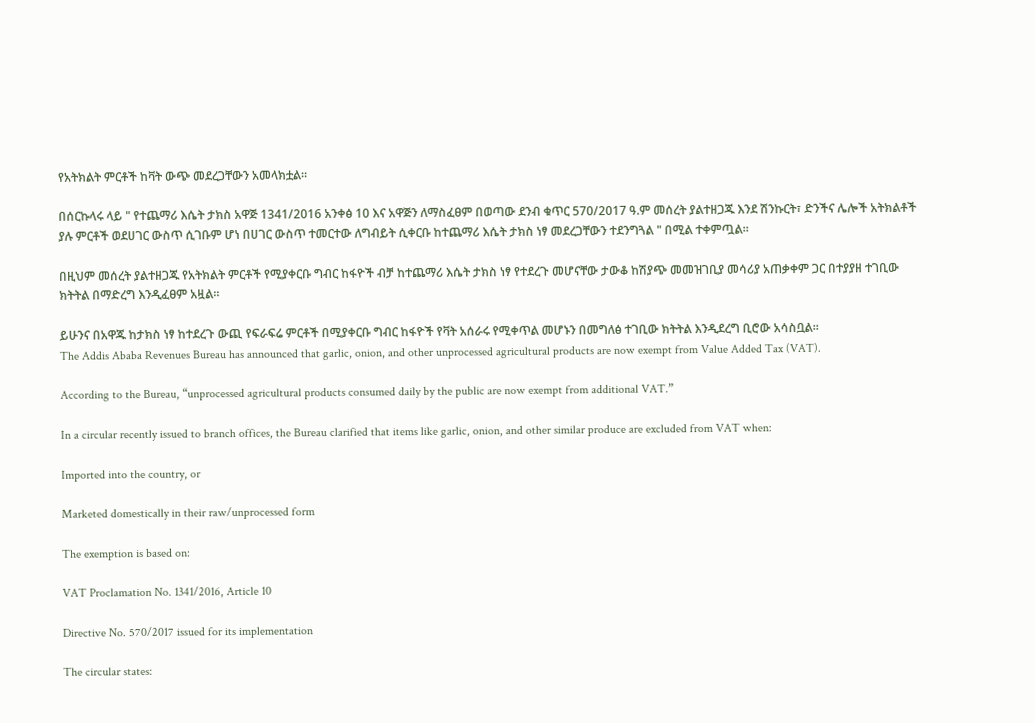የአትክልት ምርቶች ከቫት ውጭ መደረጋቸውን አመላክቷል።

በሰርኩላሩ ላይ " የተጨማሪ እሴት ታክስ አዋጅ 1341/2016 አንቀፅ 10 እና አዋጅን ለማስፈፀም በወጣው ደንብ ቁጥር 570/2017 ዓ.ም መሰረት ያልተዘጋጁ እንደ ሽንኩርት፣ ድንችና ሌሎች አትክልቶች ያሉ ምርቶች ወደሀገር ውስጥ ሲገቡም ሆነ በሀገር ውስጥ ተመርተው ለግብይት ሲቀርቡ ከተጨማሪ እሴት ታክስ ነፃ መደረጋቸውን ተደንግጓል " በሚል ተቀምጧል።

በዚህም መሰረት ያልተዘጋጁ የአትክልት ምርቶች የሚያቀርቡ ግብር ከፋዮች ብቻ ከተጨማሪ እሴት ታክስ ነፃ የተደረጉ መሆናቸው ታውቆ ከሽያጭ መመዝገቢያ መሳሪያ አጠቃቀም ጋር በተያያዘ ተገቢው ክትትል በማድረግ እንዲፈፀም አዟል።

ይሁንና በአዋጁ ከታክስ ነፃ ከተደረጉ ውጪ የፍራፍሬ ምርቶች በሚያቀርቡ ግብር ከፋዮች የቫት አሰራሩ የሚቀጥል መሆኑን በመግለፅ ተገቢው ክትትል እንዲደረግ ቢሮው አሳስቧል፡፡
The Addis Ababa Revenues Bureau has announced that garlic, onion, and other unprocessed agricultural products are now exempt from Value Added Tax (VAT).

According to the Bureau, “unprocessed agricultural products consumed daily by the public are now exempt from additional VAT.”

In a circular recently issued to branch offices, the Bureau clarified that items like garlic, onion, and other similar produce are excluded from VAT when:

Imported into the country, or

Marketed domestically in their raw/unprocessed form

The exemption is based on:

VAT Proclamation No. 1341/2016, Article 10

Directive No. 570/2017 issued for its implementation

The circular states: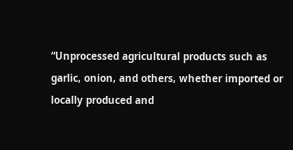“Unprocessed agricultural products such as garlic, onion, and others, whether imported or locally produced and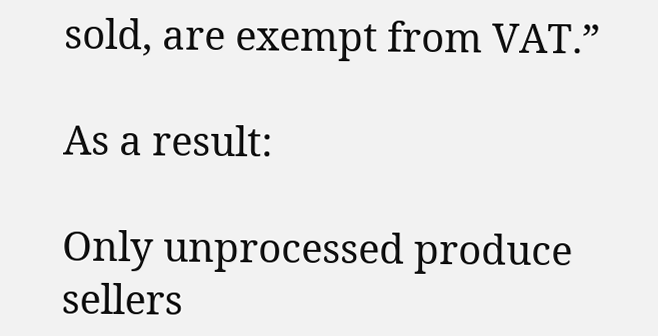sold, are exempt from VAT.”

As a result:

Only unprocessed produce sellers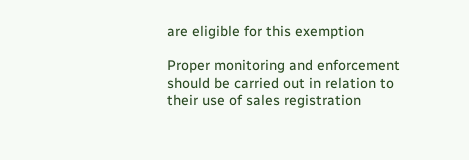are eligible for this exemption

Proper monitoring and enforcement should be carried out in relation to their use of sales registration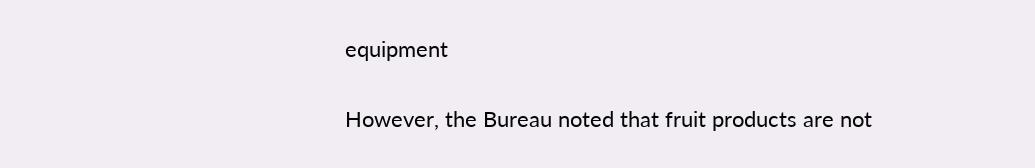equipment

However, the Bureau noted that fruit products are not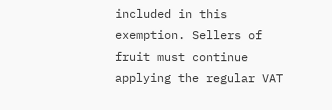included in this exemption. Sellers of fruit must continue applying the regular VAT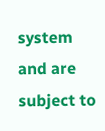system and are subject to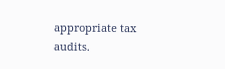appropriate tax audits.